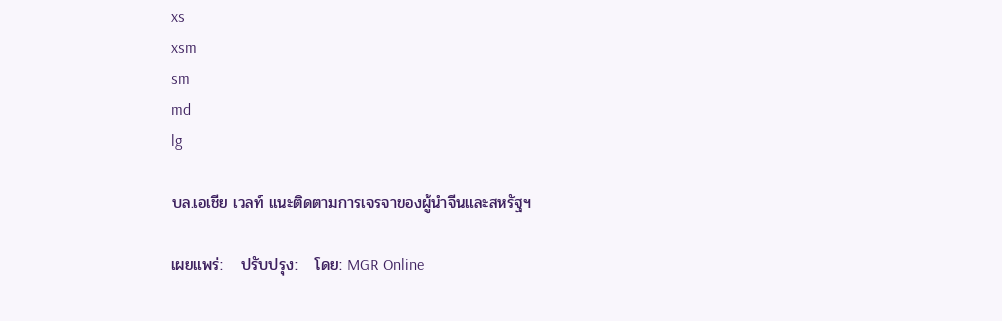xs
xsm
sm
md
lg

บล.เอเชีย เวลท์ แนะติดตามการเจรจาของผู้นำจีนและสหรัฐฯ

เผยแพร่:   ปรับปรุง:   โดย: MGR Online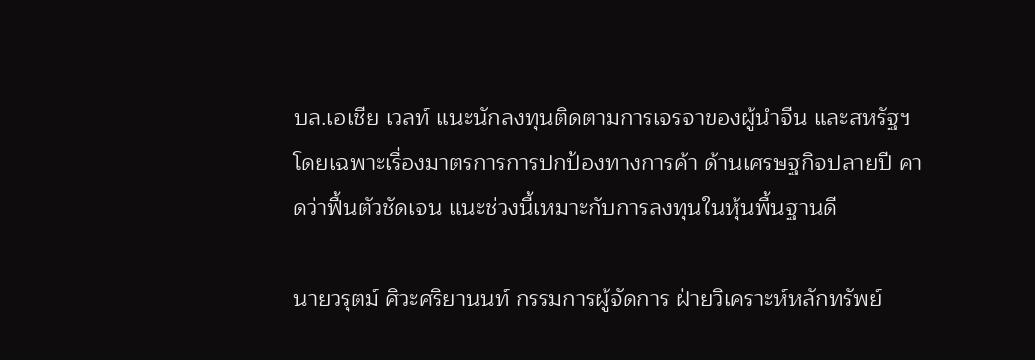บล.เอเชีย เวลท์ แนะนักลงทุนติดตามการเจรจาของผู้นำจีน และสหรัฐฯ โดยเฉพาะเรื่องมาตรการการปกป้องทางการค้า ด้านเศรษฐกิจปลายปี คาดว่าฟื้นตัวชัดเจน แนะช่วงนี้เหมาะกับการลงทุนในหุ้นพื้นฐานดี

นายวรุตม์ ศิวะศริยานนท์ กรรมการผู้จัดการ ฝ่ายวิเคราะห์หลักทรัพย์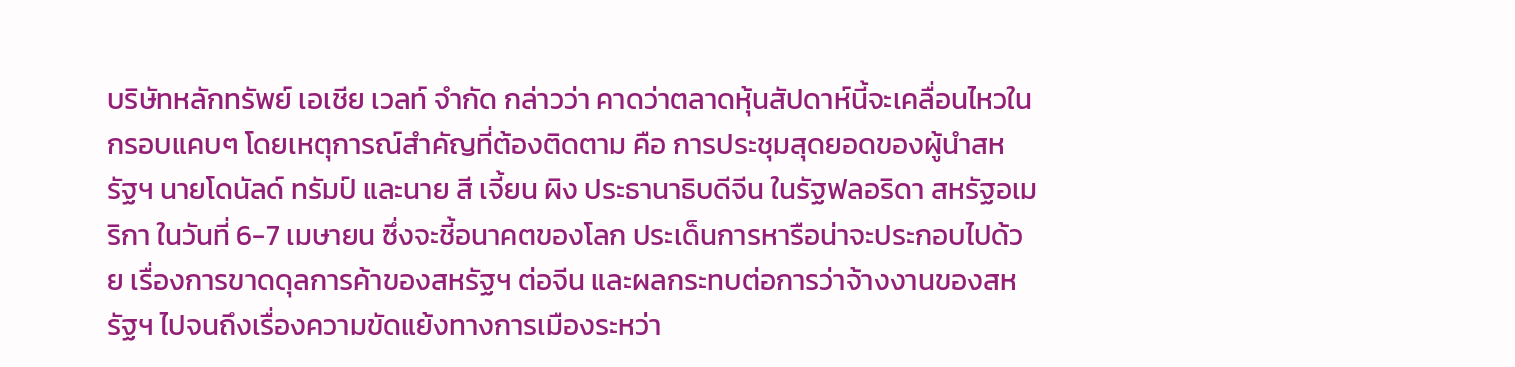บริษัทหลักทรัพย์ เอเชีย เวลท์ จำกัด กล่าวว่า คาดว่าตลาดหุ้นสัปดาห์นี้จะเคลื่อนไหวในกรอบแคบๆ โดยเหตุการณ์สำคัญที่ต้องติดตาม คือ การประชุมสุดยอดของผู้นำสหรัฐฯ นายโดนัลด์ ทรัมป์ และนาย สี เจี้ยน ผิง ประธานาธิบดีจีน ในรัฐฟลอริดา สหรัฐอเมริกา ในวันที่ 6-7 เมษายน ซึ่งจะชี้อนาคตของโลก ประเด็นการหารือน่าจะประกอบไปด้วย เรื่องการขาดดุลการค้าของสหรัฐฯ ต่อจีน และผลกระทบต่อการว่าจ้างงานของสหรัฐฯ ไปจนถึงเรื่องความขัดแย้งทางการเมืองระหว่า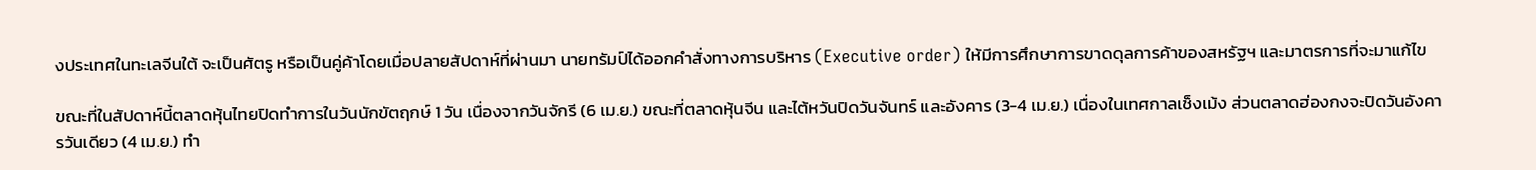งประเทศในทะเลจีนใต้ จะเป็นศัตรู หรือเป็นคู่ค้าโดยเมื่อปลายสัปดาห์ที่ผ่านมา นายทรัมป์ได้ออกคำสั่งทางการบริหาร (Executive order) ให้มีการศึกษาการขาดดุลการค้าของสหรัฐฯ และมาตรการที่จะมาแก้ไข

ขณะที่ในสัปดาห์นี้ตลาดหุ้นไทยปิดทำการในวันนักขัตฤกษ์ 1 วัน เนื่องจากวันจักรี (6 เม.ย.) ขณะที่ตลาดหุ้นจีน และไต้หวันปิดวันจันทร์ และอังคาร (3-4 เม.ย.) เนื่องในเทศกาลเช็งเม้ง ส่วนตลาดฮ่องกงจะปิดวันอังคารวันเดียว (4 เม.ย.) ทำ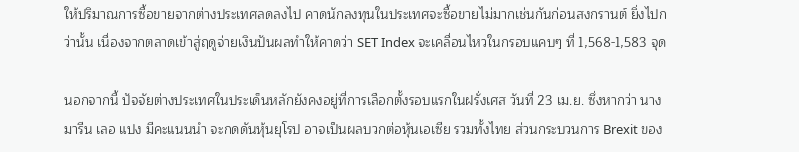ให้ปริมาณการซื้อขายจากต่างประเทศลดลงไป คาดนักลงทุนในประเทศจะซื้อขายไม่มากเช่นกันก่อนสงกรานต์ ยิ่งไปกว่านั้น เนื่องจากตลาดเข้าสู่ฤดูจ่ายเงินปันผลทำให้คาดว่า SET Index จะเคลื่อนไหวในกรอบแคบๆ ที่ 1,568-1,583 จุด

นอกจากนี้ ปัจจัยต่างประเทศในประเด็นหลักยังคงอยู่ที่การเลือกตั้งรอบแรกในฝรั่งเศส วันที่ 23 เม.ย. ซึ่งหากว่า นาง มารีน เลอ แปง มีคะแนนนำ จะกดดันหุ้นยุโรป อาจเป็นผลบวกต่อหุ้นเอเซีย รวมทั้งไทย ส่วนกระบวนการ Brexit ของ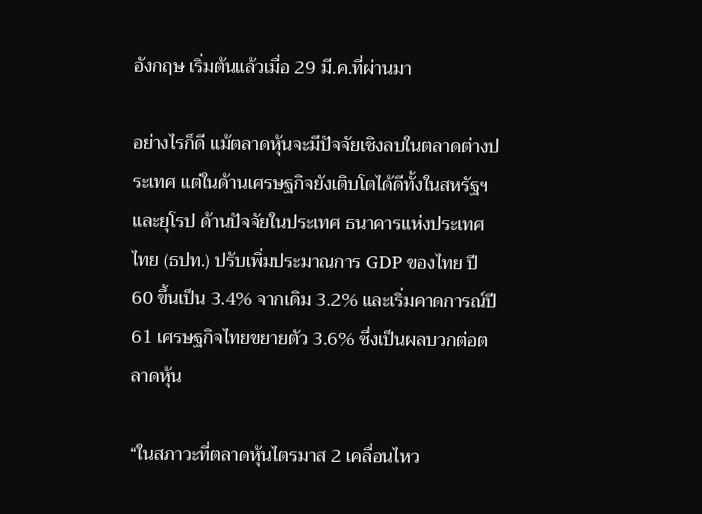อังกฤษ เริ่มต้นแล้วเมื่อ 29 มี.ค.ที่ผ่านมา

อย่างไรก็ดี แม้ตลาดหุ้นจะมีปัจจัยเชิงลบในตลาดต่างประเทศ แต่ในด้านเศรษฐกิจยังเติบโตได้ดีทั้งในสหรัฐฯ และยุโรป ด้านปัจจัยในประเทศ ธนาคารแห่งประเทศไทย (ธปท.) ปรับเพิ่มประมาณการ GDP ของไทย ปี 60 ขึ้นเป็น 3.4% จากเดิม 3.2% และเริ่มคาดการณ์ปี 61 เศรษฐกิจไทยขยายตัว 3.6% ซึ่งเป็นผลบวกต่อตลาดหุ้น

“ในสภาวะที่ตลาดหุ้นไตรมาส 2 เคลื่อนไหว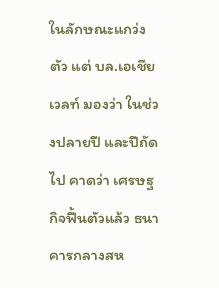ในลักษณะแกว่งตัว แต่ บล.เอเชีย เวลท์ มองว่า ในช่วงปลายปี และปีถัดไป คาดว่า เศรษฐกิจฟื้นตัวแล้ว ธนาคารกลางสห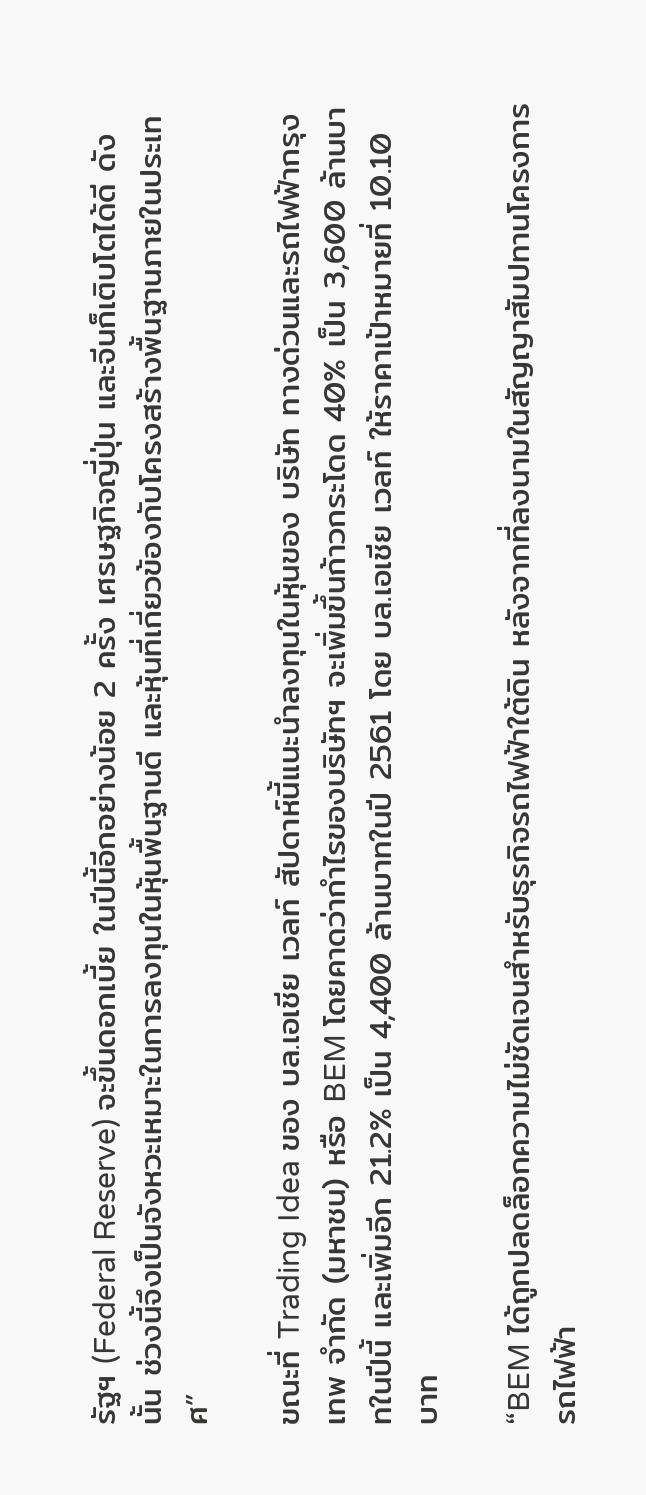รัฐฯ (Federal Reserve) จะขึ้นดอกเบี้ย ในปีนี้อีกอย่างน้อย 2 ครั้ง เศรษฐกิจญี่ปุ่น และจีนก็เติบโตได้ดี ดังนั้น ช่วงนี้จึงเป็นจังหวะเหมาะในการลงทุนในหุ้นพื้นฐานดี และหุ้นที่เกี่ยวข้องกับโครงสร้างพื้นฐานภายในประเทศ”

ขณะที่ Trading Idea ของ บล.เอเชีย เวลท์ สัปดาห์นี้แนะนำลงทุนในหุ้นของ บริษัท ทางด่วนและรถไฟฟ้ากรุงเทพ จำกัด (มหาชน) หรือ BEM โดยคาดว่ากำไรของบริษัทฯ จะเพิ่มขึ้นก้าวกระโดด 40% เป็น 3,600 ล้านบาทในปีนี้ และเพิ่มอีก 21.2% เป็น 4,400 ล้านบาทในปี 2561 โดย บล.เอเชีย เวลท์ ให้ราคาเป้าหมายที่ 10.10 บาท

“BEM ได้ถูกปลดล็อกความไม่ชัดเจนสำหรับธุรกิจรถไฟฟ้าใต้ดิน หลังจากที่ลงนามในสัญญาสัมปทานโครงการรถไฟฟ้า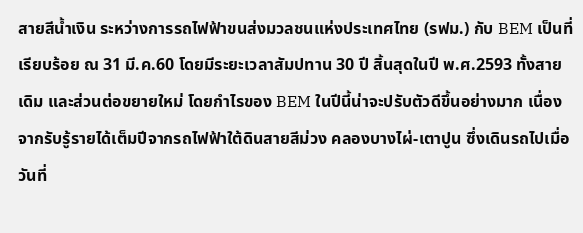สายสีน้ำเงิน ระหว่างการรถไฟฟ้าขนส่งมวลชนแห่งประเทศไทย (รฟม.) กับ BEM เป็นที่เรียบร้อย ณ 31 มี.ค.60 โดยมีระยะเวลาสัมปทาน 30 ปี สิ้นสุดในปี พ.ศ.2593 ทั้งสายเดิม และส่วนต่อขยายใหม่ โดยกำไรของ BEM ในปีนี้น่าจะปรับตัวดีขึ้นอย่างมาก เนื่องจากรับรู้รายได้เต็มปีจากรถไฟฟ้าใต้ดินสายสีม่วง คลองบางไผ่-เตาปูน ซึ่งเดินรถไปเมื่อวันที่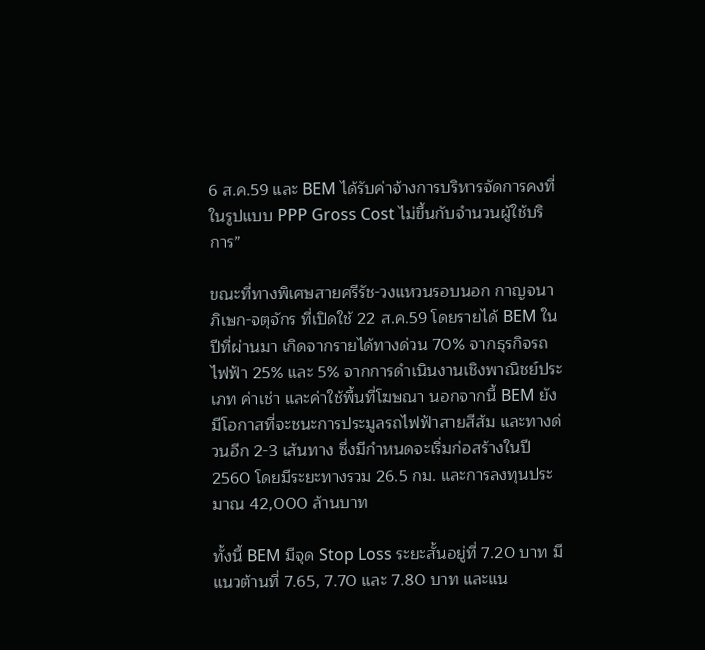6 ส.ค.59 และ BEM ได้รับค่าจ้างการบริหารจัดการคงที่ในรูปแบบ PPP Gross Cost ไม่ขึ้นกับจำนวนผู้ใช้บริการ”

ขณะที่ทางพิเศษสายศรีรัช-วงแหวนรอบนอก กาญจนาภิเษก-จตุจักร ที่เปิดใช้ 22 ส.ค.59 โดยรายได้ BEM ในปีที่ผ่านมา เกิดจากรายได้ทางด่วน 70% จากธุรกิจรถไฟฟ้า 25% และ 5% จากการดำเนินงานเชิงพาณิชย์ประเภท ค่าเช่า และค่าใช้พื้นที่โฆษณา นอกจากนี้ BEM ยังมีโอกาสที่จะชนะการประมูลรถไฟฟ้าสายสีส้ม และทางด่วนอีก 2-3 เส้นทาง ซึ่งมีกำหนดจะเริ่มก่อสร้างในปี 2560 โดยมีระยะทางรวม 26.5 กม. และการลงทุนประมาณ 42,000 ล้านบาท

ทั้งนี้ BEM มีจุด Stop Loss ระยะสั้นอยู่ที่ 7.20 บาท มีแนวต้านที่ 7.65, 7.70 และ 7.80 บาท และแน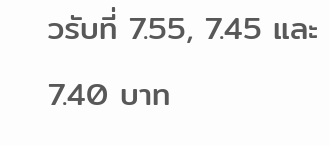วรับที่ 7.55, 7.45 และ 7.40 บาท